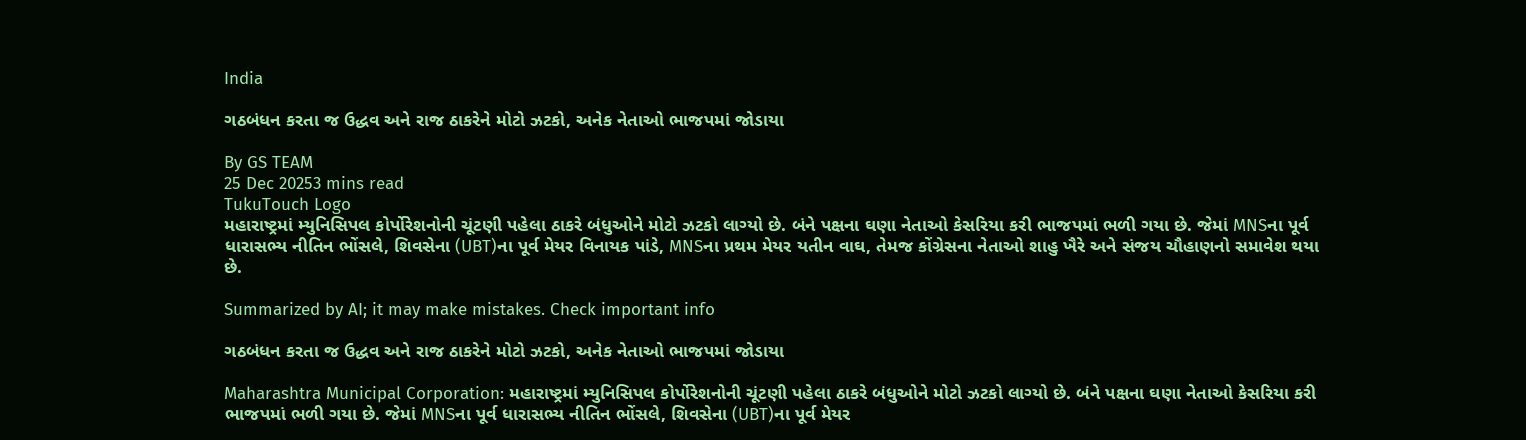India

ગઠબંધન કરતા જ ઉદ્ધવ અને રાજ ઠાકરેને મોટો ઝટકો, અનેક નેતાઓ ભાજપમાં જોડાયા

By GS TEAM
25 Dec 20253 mins read
TukuTouch Logo
મહારાષ્ટ્રમાં મ્યુનિસિપલ કોર્પોરેશનોની ચૂંટણી પહેલા ઠાકરે બંધુઓને મોટો ઝટકો લાગ્યો છે. બંને પક્ષના ઘણા નેતાઓ કેસરિયા કરી ભાજપમાં ભળી ગયા છે. જેમાં MNSના પૂર્વ ધારાસભ્ય નીતિન ભોંસલે, શિવસેના (UBT)ના પૂર્વ મેયર વિનાયક પાંડે, MNSના પ્રથમ મેયર યતીન વાઘ, તેમજ કોંગ્રેસના નેતાઓ શાહુ ખૈરે અને સંજય ચૌહાણનો સમાવેશ થયા છે.

Summarized by AI; it may make mistakes. Check important info

ગઠબંધન કરતા જ ઉદ્ધવ અને રાજ ઠાકરેને મોટો ઝટકો, અનેક નેતાઓ ભાજપમાં જોડાયા

Maharashtra Municipal Corporation: મહારાષ્ટ્રમાં મ્યુનિસિપલ કોર્પોરેશનોની ચૂંટણી પહેલા ઠાકરે બંધુઓને મોટો ઝટકો લાગ્યો છે. બંને પક્ષના ઘણા નેતાઓ કેસરિયા કરી ભાજપમાં ભળી ગયા છે. જેમાં MNSના પૂર્વ ધારાસભ્ય નીતિન ભોંસલે, શિવસેના (UBT)ના પૂર્વ મેયર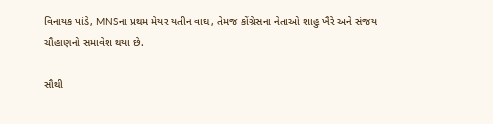વિનાયક પાંડે, MNSના પ્રથમ મેયર યતીન વાઘ, તેમજ કોંગ્રેસના નેતાઓ શાહુ ખૈરે અને સંજય ચૌહાણનો સમાવેશ થયા છે.

સૌથી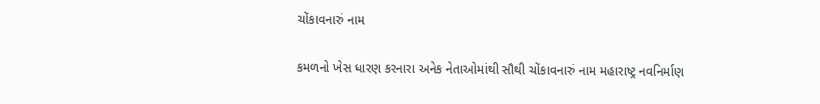ચોંકાવનારું નામ

કમળનો ખેસ ધારણ કરનારા અનેક નેતાઓમાંથી સૌથી ચોંકાવનારું નામ મહારાષ્ટ્ર નવનિર્માણ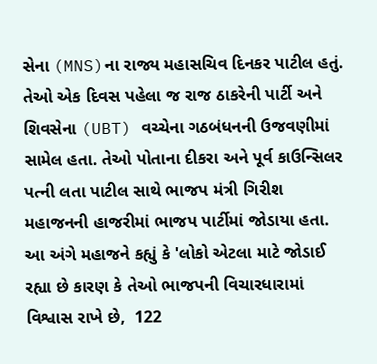સેના (MNS)ના રાજ્ય મહાસચિવ દિનકર પાટીલ હતું. તેઓ એક દિવસ પહેલા જ રાજ ઠાકરેની પાર્ટી અને શિવસેના (UBT) વચ્ચેના ગઠબંધનની ઉજવણીમાં સામેલ હતા. તેઓ પોતાના દીકરા અને પૂર્વ કાઉન્સિલર પત્ની લતા પાટીલ સાથે ભાજપ મંત્રી ગિરીશ મહાજનની હાજરીમાં ભાજપ પાર્ટીમાં જોડાયા હતા. આ અંગે મહાજને કહ્યું કે 'લોકો એટલા માટે જોડાઈ રહ્યા છે કારણ કે તેઓ ભાજપની વિચારધારામાં વિશ્વાસ રાખે છે,  122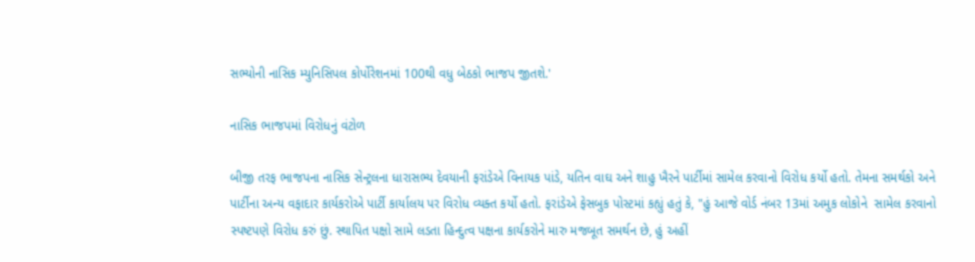સભ્યોની નાસિક મ્યુનિસિપલ કોર્પોરેશનમાં 100થી વધુ બેઠકો ભાજપ જીતશે.'

નાસિક ભાજપમાં વિરોધનું વંટોળ

બીજી તરફ ભાજપના નાસિક સેન્ટ્રલના ધારાસભ્ય દેવયાની ફરાંડેએ વિનાયક પાંડે, યતિન વાઘ અને શાહુ ખૈરને પાર્ટીમાં સામેલ કરવાનો વિરોધ કર્યો હતો. તેમના સમર્થકો અને પાર્ટીના અન્ય વફાદાર કાર્યકરોએ પાર્ટી કાર્યાલય પર વિરોધ વ્યક્ત કર્યો હતો. ફરાંડેએ ફેસબુક પોસ્ટમાં કહ્યું હતું કે, "હું આજે વોર્ડ નંબર 13માં અમુક લોકોને  સામેલ કરવાનો સ્પષ્ટપણે વિરોધ કરું છું. સ્થાપિત પક્ષો સામે લડતા હિન્દુત્વ પક્ષના કાર્યકરોને મારુ મજબૂત સમર્થન છે, હું અહીં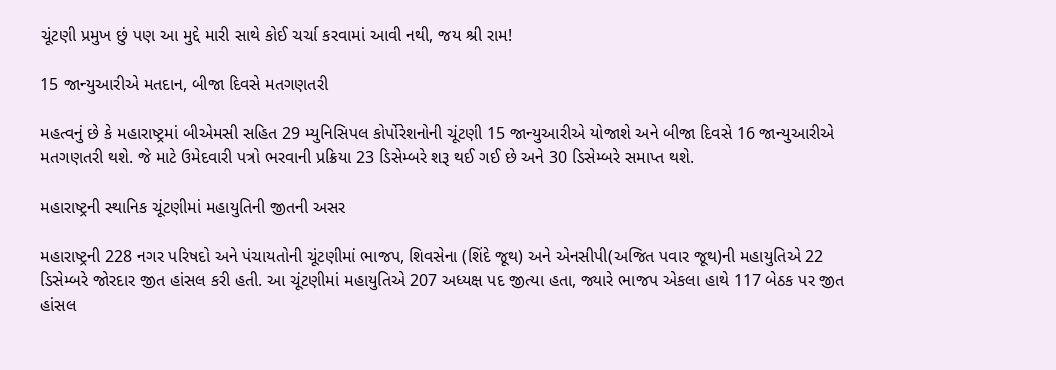ચૂંટણી પ્રમુખ છું પણ આ મુદ્દે મારી સાથે કોઈ ચર્ચા કરવામાં આવી નથી, જય શ્રી રામ!

15 જાન્યુઆરીએ મતદાન, બીજા દિવસે મતગણતરી

મહત્વનું છે કે મહારાષ્ટ્રમાં બીએમસી સહિત 29 મ્યુનિસિપલ કોર્પોરેશનોની ચૂંટણી 15 જાન્યુઆરીએ યોજાશે અને બીજા દિવસે 16 જાન્યુઆરીએ મતગણતરી થશે. જે માટે ઉમેદવારી પત્રો ભરવાની પ્રક્રિયા 23 ડિસેમ્બરે શરૂ થઈ ગઈ છે અને 30 ડિસેમ્બરે સમાપ્ત થશે.

મહારાષ્ટ્રની સ્થાનિક ચૂંટણીમાં મહાયુતિની જીતની અસર

મહારાષ્ટ્રની 228 નગર પરિષદો અને પંચાયતોની ચૂંટણીમાં ભાજપ, શિવસેના (શિંદે જૂથ) અને એનસીપી(અજિત પવાર જૂથ)ની મહાયુતિએ 22 ડિસેમ્બરે જોરદાર જીત હાંસલ કરી હતી. આ ચૂંટણીમાં મહાયુતિએ 207 અધ્યક્ષ પદ જીત્યા હતા, જ્યારે ભાજપ એકલા હાથે 117 બેઠક પર જીત હાંસલ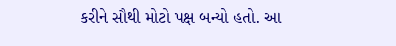કરીને સૌથી મોટો પક્ષ બન્યો હતો. આ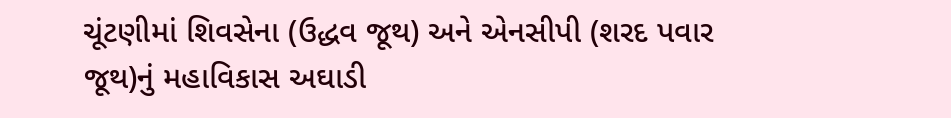ચૂંટણીમાં શિવસેના (ઉદ્ધવ જૂથ) અને એનસીપી (શરદ પવાર જૂથ)નું મહાવિકાસ અઘાડી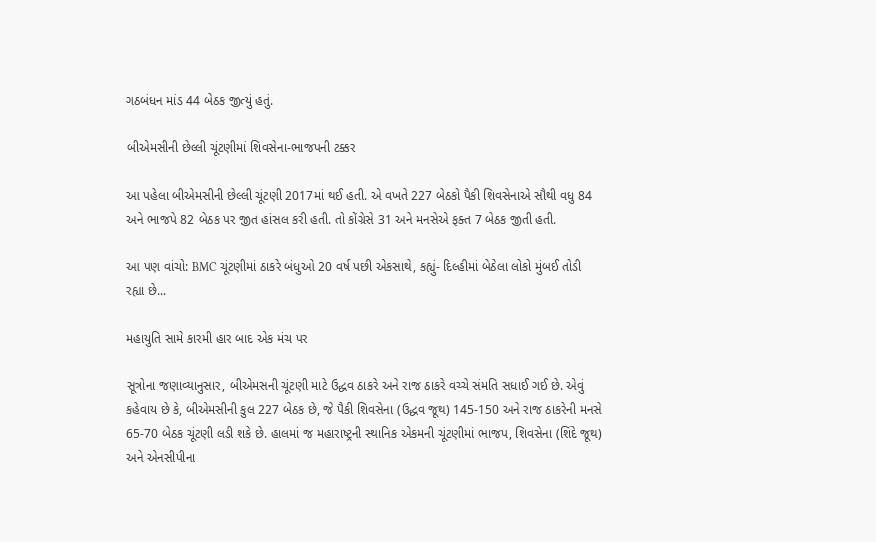ગઠબંધન માંડ 44 બેઠક જીત્યું હતું.

બીએમસીની છેલ્લી ચૂંટણીમાં શિવસેના-ભાજપની ટક્કર

આ પહેલા બીએમસીની છેલ્લી ચૂંટણી 2017માં થઈ હતી. એ વખતે 227 બેઠકો પૈકી શિવસેનાએ સૌથી વધુ 84 અને ભાજપે 82 બેઠક પર જીત હાંસલ કરી હતી. તો કોંગ્રેસે 31 અને મનસેએ ફક્ત 7 બેઠક જીતી હતી.

આ પણ વાંચો: BMC ચૂંટણીમાં ઠાકરે બંધુઓ 20 વર્ષ પછી એકસાથે, કહ્યું- દિલ્હીમાં બેઠેલા લોકો મુંબઈ તોડી રહ્યા છે...

મહાયુતિ સામે કારમી હાર બાદ એક મંચ પર

સૂત્રોના જણાવ્યાનુસાર, બીએમસની ચૂંટણી માટે ઉદ્ધવ ઠાકરે અને રાજ ઠાકરે વચ્ચે સંમતિ સધાઈ ગઈ છે. એવું કહેવાય છે કે, બીએમસીની કુલ 227 બેઠક છે, જે પૈકી શિવસેના (ઉદ્ધવ જૂથ) 145-150 અને રાજ ઠાકરેની મનસે 65-70 બેઠક ચૂંટણી લડી શકે છે. હાલમાં જ મહારાષ્ટ્રની સ્થાનિક એકમની ચૂંટણીમાં ભાજપ, શિવસેના (શિંદે જૂથ) અને એનસીપીના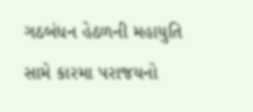ગઠબંધન હેઠળની મહાયુતિ સામે કારમા પરાજયનો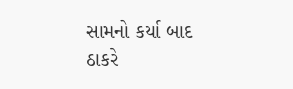સામનો કર્યા બાદ ઠાકરે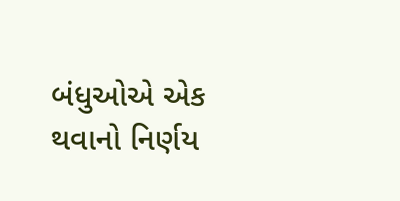બંધુઓએ એક થવાનો નિર્ણય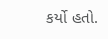કર્યો હતો.